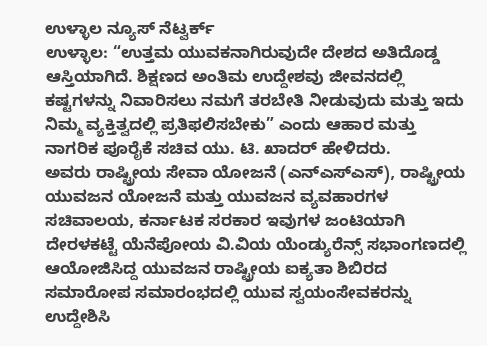ಉಳ್ಳಾಲ ನ್ಯೂಸ್ ನೆಟ್ವರ್ಕ್
ಉಳ್ಳಾಲ: “ಉತ್ತಮ ಯುವಕನಾಗಿರುವುದೇ ದೇಶದ ಅತಿದೊಡ್ಡ ಆಸ್ತಿಯಾಗಿದೆ. ಶಿಕ್ಷಣದ ಅಂತಿಮ ಉದ್ದೇಶವು ಜೀವನದಲ್ಲಿ ಕಷ್ಟಗಳನ್ನು ನಿವಾರಿಸಲು ನಮಗೆ ತರಬೇತಿ ನೀಡುವುದು ಮತ್ತು ಇದು ನಿಮ್ಮ ವ್ಯಕ್ತಿತ್ವದಲ್ಲಿ ಪ್ರತಿಫಲಿಸಬೇಕು” ಎಂದು ಆಹಾರ ಮತ್ತು ನಾಗರಿಕ ಪೂರೈಕೆ ಸಚಿವ ಯು. ಟಿ. ಖಾದರ್ ಹೇಳಿದರು.
ಅವರು ರಾಷ್ಟ್ರೀಯ ಸೇವಾ ಯೋಜನೆ (ಎನ್ಎಸ್ಎಸ್), ರಾಷ್ಟ್ರೀಯ ಯುವಜನ ಯೋಜನೆ ಮತ್ತು ಯುವಜನ ವ್ಯವಹಾರಗಳ ಸಚಿವಾಲಯ, ಕರ್ನಾಟಕ ಸರಕಾರ ಇವುಗಳ ಜಂಟಿಯಾಗಿ ದೇರಳಕಟ್ಟೆ ಯೆನೆಪೋಯ ವಿ.ವಿಯ ಯೆಂಡ್ಯುರೆನ್ಸ್ ಸಭಾಂಗಣದಲ್ಲಿ ಆಯೋಜಿಸಿದ್ದ ಯುವಜನ ರಾಷ್ಟ್ರೀಯ ಐಕ್ಯತಾ ಶಿಬಿರದ ಸಮಾರೋಪ ಸಮಾರಂಭದಲ್ಲಿ ಯುವ ಸ್ವಯಂಸೇವಕರನ್ನು ಉದ್ದೇಶಿಸಿ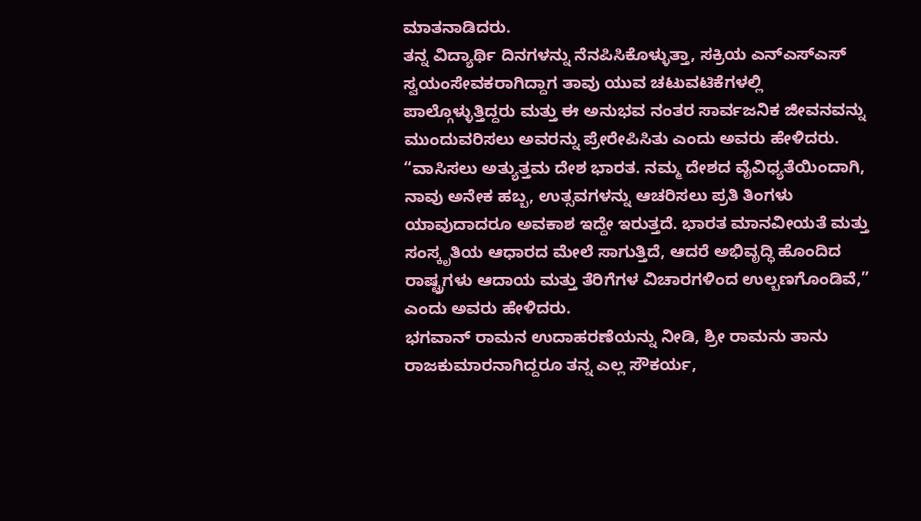ಮಾತನಾಡಿದರು.
ತನ್ನ ವಿದ್ಯಾರ್ಥಿ ದಿನಗಳನ್ನು ನೆನಪಿಸಿಕೊಳ್ಳುತ್ತಾ, ಸಕ್ರಿಯ ಎನ್ಎಸ್ಎಸ್ ಸ್ವಯಂಸೇವಕರಾಗಿದ್ದಾಗ ತಾವು ಯುವ ಚಟುವಟಿಕೆಗಳಲ್ಲಿ ಪಾಲ್ಗೊಳ್ಳುತ್ತಿದ್ದರು ಮತ್ತು ಈ ಅನುಭವ ನಂತರ ಸಾರ್ವಜನಿಕ ಜೀವನವನ್ನು ಮುಂದುವರಿಸಲು ಅವರನ್ನು ಪ್ರೇರೇಪಿಸಿತು ಎಂದು ಅವರು ಹೇಳಿದರು. “ವಾಸಿಸಲು ಅತ್ಯುತ್ತಮ ದೇಶ ಭಾರತ. ನಮ್ಮ ದೇಶದ ವೈವಿಧ್ಯತೆಯಿಂದಾಗಿ, ನಾವು ಅನೇಕ ಹಬ್ಬ, ಉತ್ಸವಗಳನ್ನು ಆಚರಿಸಲು ಪ್ರತಿ ತಿಂಗಳು ಯಾವುದಾದರೂ ಅವಕಾಶ ಇದ್ದೇ ಇರುತ್ತದೆ. ಭಾರತ ಮಾನವೀಯತೆ ಮತ್ತು ಸಂಸ್ಕೃತಿಯ ಆಧಾರದ ಮೇಲೆ ಸಾಗುತ್ತಿದೆ, ಆದರೆ ಅಭಿವೃದ್ಧಿ ಹೊಂದಿದ ರಾಷ್ಟ್ರಗಳು ಆದಾಯ ಮತ್ತು ತೆರಿಗೆಗಳ ವಿಚಾರಗಳಿಂದ ಉಲ್ಬಣಗೊಂಡಿವೆ,” ಎಂದು ಅವರು ಹೇಳಿದರು.
ಭಗವಾನ್ ರಾಮನ ಉದಾಹರಣೆಯನ್ನು ನೀಡಿ, ಶ್ರೀ ರಾಮನು ತಾನು ರಾಜಕುಮಾರನಾಗಿದ್ದರೂ ತನ್ನ ಎಲ್ಲ ಸೌಕರ್ಯ,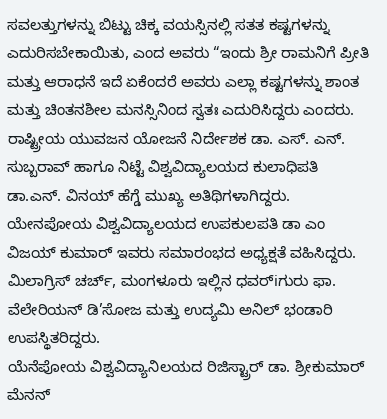ಸವಲತ್ತುಗಳನ್ನು ಬಿಟ್ಟು ಚಿಕ್ಕ ವಯಸ್ಸಿನಲ್ಲಿ ಸತತ ಕಷ್ಟಗಳನ್ನು ಎದುರಿಸಬೇಕಾಯಿತು, ಎಂದ ಅವರು “ಇಂದು ಶ್ರೀ ರಾಮನಿಗೆ ಪ್ರೀತಿ ಮತ್ತು ಆರಾಧನೆ ಇದೆ ಏಕೆಂದರೆ ಅವರು ಎಲ್ಲಾ ಕಷ್ಟಗಳನ್ನು ಶಾಂತ ಮತ್ತು ಚಿಂತನಶೀಲ ಮನಸ್ಸಿನಿಂದ ಸ್ವತಃ ಎದುರಿಸಿದ್ದರು ಎಂದರು.
ರಾಷ್ಟ್ರೀಯ ಯುವಜನ ಯೋಜನೆ ನಿರ್ದೇಶಕ ಡಾ. ಎಸ್. ಎನ್. ಸುಬ್ಬರಾವ್ ಹಾಗೂ ನಿಟ್ಟೆ ವಿಶ್ವವಿದ್ಯಾಲಯದ ಕುಲಾಧಿಪತಿ ಡಾ.ಎನ್. ವಿನಯ್ ಹೆಗ್ಡೆ ಮುಖ್ಯ ಅತಿಥಿಗಳಾಗಿದ್ದರು. ಯೇನಪೋಯ ವಿಶ್ವವಿದ್ಯಾಲಯದ ಉಪಕುಲಪತಿ ಡಾ ಎಂ ವಿಜಯ್ ಕುಮಾರ್ ಇವರು ಸಮಾರಂಭದ ಅಧ್ಯಕ್ಷತೆ ವಹಿಸಿದ್ದರು. ಮಿಲಾಗ್ರಿಸ್ ಚರ್ಚ್, ಮಂಗಳೂರು ಇಲ್ಲಿನ ಧವರ್iಗುರು ಫಾ. ವೆಲೇರಿಯನ್ ಡಿ’ಸೋಜ ಮತ್ತು ಉದ್ಯಮಿ ಅನಿಲ್ ಭಂಡಾರಿ ಉಪಸ್ಥಿತರಿದ್ದರು.
ಯೆನೆಪೋಯ ವಿಶ್ವವಿದ್ಯಾನಿಲಯದ ರಿಜಿಸ್ಟ್ರಾರ್ ಡಾ. ಶ್ರೀಕುಮಾರ್ ಮೆನನ್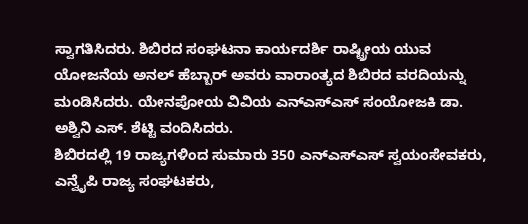ಸ್ವಾಗತಿಸಿದರು. ಶಿಬಿರದ ಸಂಘಟನಾ ಕಾರ್ಯದರ್ಶಿ ರಾಷ್ಟ್ರೀಯ ಯುವ ಯೋಜನೆಯ ಅನಲ್ ಹೆಬ್ಬಾರ್ ಅವರು ವಾರಾಂತ್ಯದ ಶಿಬಿರದ ವರದಿಯನ್ನು ಮಂಡಿಸಿದರು. ಯೇನಪೋಯ ವಿವಿಯ ಎನ್ಎಸ್ಎಸ್ ಸಂಯೋಜಕಿ ಡಾ. ಅಶ್ವಿನಿ ಎಸ್. ಶೆಟ್ಟಿ ವಂದಿಸಿದರು.
ಶಿಬಿರದಲ್ಲಿ 19 ರಾಜ್ಯಗಳಿಂದ ಸುಮಾರು 350 ಎನ್ಎಸ್ಎಸ್ ಸ್ವಯಂಸೇವಕರು, ಎನ್ವೈಪಿ ರಾಜ್ಯ ಸಂಘಟಕರು,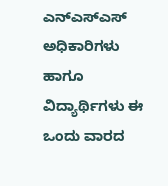ಎನ್ಎಸ್ಎಸ್ ಅಧಿಕಾರಿಗಳು ಹಾಗೂ ವಿದ್ಯಾರ್ಥಿಗಳು ಈ ಒಂದು ವಾರದ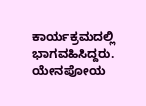ಕಾರ್ಯಕ್ರಮದಲ್ಲಿ ಭಾಗವಹಿಸಿದ್ದರು. ಯೇನಪೋಯ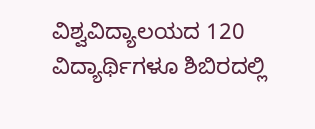ವಿಶ್ವವಿದ್ಯಾಲಯದ 120 ವಿದ್ಯಾರ್ಥಿಗಳೂ ಶಿಬಿರದಲ್ಲಿ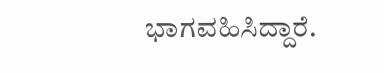ಭಾಗವಹಿಸಿದ್ದಾರೆ.